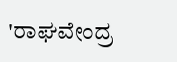'ರಾಘವೇಂದ್ರ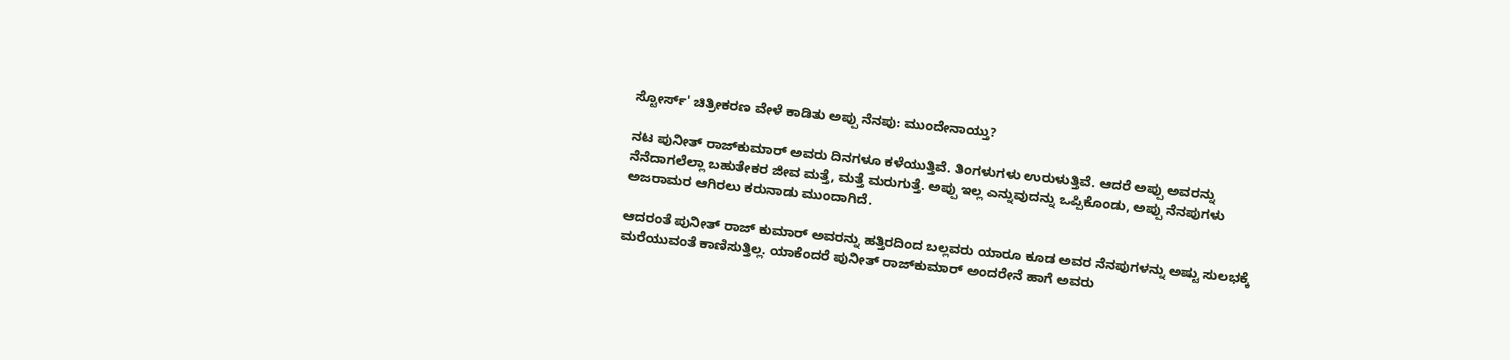ಸ್ಟೋರ್ಸ್' ಚಿತ್ರೀಕರಣ ವೇಳೆ ಕಾಡಿತು ಅಪ್ಪು ನೆನಪು: ಮುಂದೇನಾಯ್ತು?

ನಟ ಪುನೀತ್‌ ರಾಜ್‌ಕುಮಾರ್‌ ಅವರು ದಿನಗಳೂ ಕಳೆಯುತ್ತಿವೆ. ತಿಂಗಳುಗಳು ಉರುಳುತ್ತಿವೆ. ಆದರೆ ಅಪ್ಪು ಅವರನ್ನು ನೆನೆದಾಗಲೆಲ್ಲಾ ಬಹುತೇಕರ ಜೀವ ಮತ್ತೆ, ಮತ್ತೆ ಮರುಗುತ್ತೆ. ಅಪ್ಪು ಇಲ್ಲ ಎನ್ನುವುದನ್ನು ಒಪ್ಪಿಕೊಂಡು, ಅಪ್ಪು ನೆನಪುಗಳು ಅಜರಾಮರ ಆಗಿರಲು ಕರುನಾಡು ಮುಂದಾಗಿದೆ.

ಆದರಂತೆ ಪುನೀತ್ ರಾಜ್‌ ಕುಮಾರ್ ಅವರನ್ನು ಹತ್ತಿರದಿಂದ ಬಲ್ಲವರು ಯಾರೂ ಕೂಡ ಅವರ ನೆನಪುಗಳನ್ನು ಅಷ್ಟು ಸುಲಭಕ್ಕೆ ಮರೆಯುವಂತೆ ಕಾಣಿಸುತ್ತಿಲ್ಲ. ಯಾಕೆಂದರೆ ಪುನೀತ್‌ ರಾಜ್‌ಕುಮಾರ್ ಅಂದರೇನೆ ಹಾಗೆ ಅವರು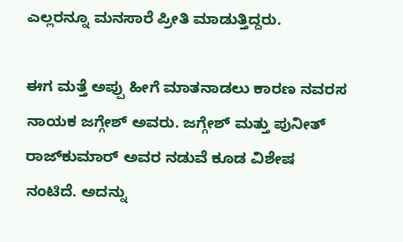ಎಲ್ಲರನ್ನೂ ಮನಸಾರೆ ಪ್ರೀತಿ ಮಾಡುತ್ತಿದ್ದರು.

ಈಗ ಮತ್ತೆ ಅಪ್ಪು ಹೀಗೆ ಮಾತನಾಡಲು ಕಾರಣ ನವರಸ ನಾಯಕ ಜಗ್ಗೇಶ್ ಅವರು. ಜಗ್ಗೇಶ್ ಮತ್ತು ಪುನೀತ್ ರಾಜ್‌ಕುಮಾರ್‌ ಅವರ ನಡುವೆ ಕೂಡ ವಿಶೇಷ ನಂಟಿದೆ. ಅದನ್ನು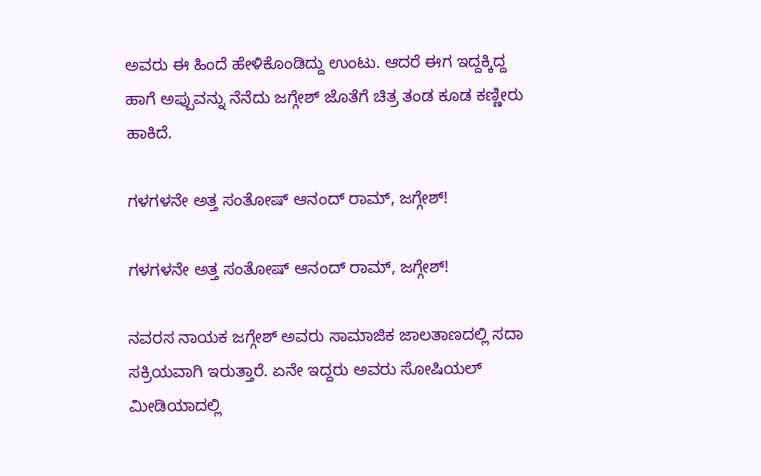ಅವರು ಈ ಹಿಂದೆ ಹೇಳಿಕೊಂಡಿದ್ದು ಉಂಟು. ಆದರೆ ಈಗ ಇದ್ದಕ್ಕಿದ್ದ ಹಾಗೆ ಅಪ್ಪುವನ್ನು ನೆನೆದು ಜಗ್ಗೇಶ್ ಜೊತೆಗೆ ಚಿತ್ರ ತಂಡ ಕೂಡ ಕಣ್ಣೀರು ಹಾಕಿದೆ.

ಗಳಗಳನೇ ಅತ್ತ ಸಂತೋಷ್‌ ಆನಂದ್ ರಾಮ್, ಜಗ್ಗೇಶ್!

ಗಳಗಳನೇ ಅತ್ತ ಸಂತೋಷ್‌ ಆನಂದ್ ರಾಮ್, ಜಗ್ಗೇಶ್!

ನವರಸ ನಾಯಕ ಜಗ್ಗೇಶ್ ಅವರು ಸಾಮಾಜಿಕ ಜಾಲತಾಣದಲ್ಲಿ ಸದಾ ಸಕ್ರಿಯವಾಗಿ ಇರುತ್ತಾರೆ. ಏನೇ ಇದ್ದರು ಅವರು ಸೋಷಿಯಲ್ ಮೀಡಿಯಾದಲ್ಲಿ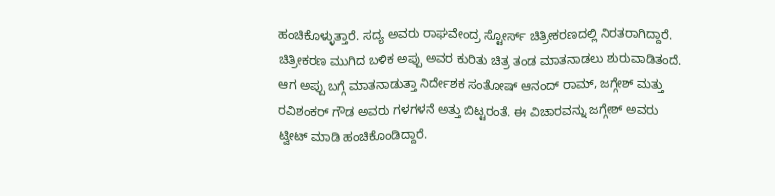ಹಂಚಿಕೊಳ್ಳುತ್ತಾರೆ. ಸದ್ಯ ಅವರು ರಾಘವೇಂದ್ರ ಸ್ಟೋರ್ಸ್ ಚಿತ್ರೀಕರಣದಲ್ಲಿ ನಿರತರಾಗಿದ್ದಾರೆ. ಚಿತ್ರೀಕರಣ ಮುಗಿದ ಬಳಿಕ ಅಪ್ಪು ಅವರ ಕುರಿತು ಚಿತ್ರ ತಂಡ ಮಾತನಾಡಲು ಶುರುವಾಡಿತಂದೆ. ಆಗ ಅಪ್ಪು ಬಗ್ಗೆ ಮಾತನಾಡುತ್ತಾ ನಿರ್ದೇಶಕ ಸಂತೋಷ್ ಆನಂದ್ ರಾಮ್, ಜಗ್ಗೇಶ್ ಮತ್ತು ರವಿಶಂಕರ್ ಗೌಡ ಅವರು ಗಳಗಳನೆ ಅತ್ತು ಬಿಟ್ಟರಂತೆ. ಈ ವಿಚಾರವನ್ನು ಜಗ್ಗೇಶ್ ಅವರು ಟ್ವೀಟ್ ಮಾಡಿ ಹಂಚಿಕೊಂಡಿದ್ದಾರೆ.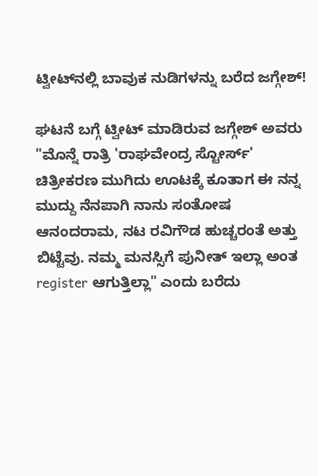ಟ್ವೀಟ್‌ನಲ್ಲಿ ಬಾವುಕ ನುಡಿಗಳನ್ನು ಬರೆದ ಜಗ್ಗೇಶ್!

ಘಟನೆ ಬಗ್ಗೆ ಟ್ವೀಟ್ ಮಾಡಿರುವ ಜಗ್ಗೇಶ್ ಅವರು "ಮೊನ್ನೆ ರಾತ್ರಿ 'ರಾಘವೇಂದ್ರ ಸ್ಟೋರ್ಸ್' ಚಿತ್ರೀಕರಣ ಮುಗಿದು ಊಟಕ್ಕೆ ಕೂತಾಗ ಈ ನನ್ನ ಮುದ್ದು ನೆನಪಾಗಿ ನಾನು ಸಂತೋಷ ಆನಂದರಾಮ, ನಟ ರವಿಗೌಡ ಹುಚ್ಚರಂತೆ ಅತ್ತು ಬಿಟ್ಟೆವು. ನಮ್ಮ ಮನಸ್ಸಿಗೆ ಪುನೀತ್ ಇಲ್ಲಾ ಅಂತ register ಆಗುತ್ತಿಲ್ಲಾ" ಎಂದು ಬರೆದು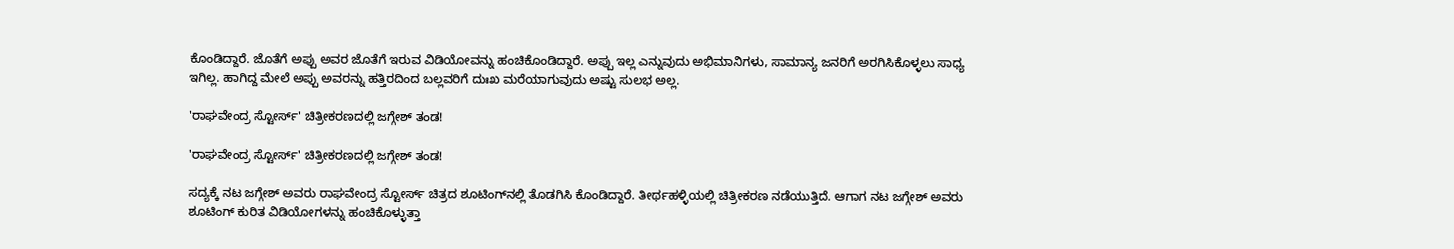ಕೊಂಡಿದ್ದಾರೆ. ಜೊತೆಗೆ ಅಪ್ಪು ಅವರ ಜೊತೆಗೆ ಇರುವ ವಿಡಿಯೋವನ್ನು ಹಂಚಿಕೊಂಡಿದ್ದಾರೆ. ಅಪ್ಪು ಇಲ್ಲ ಎನ್ನುವುದು ಅಭಿಮಾನಿಗಳು, ಸಾಮಾನ್ಯ ಜನರಿಗೆ ಅರಗಿಸಿಕೊಳ್ಳಲು ಸಾಧ್ಯ ಇಗಿಲ್ಲ. ಹಾಗಿದ್ದ ಮೇಲೆ ಅಪ್ಪು ಅವರನ್ನು ಹತ್ತಿರದಿಂದ ಬಲ್ಲವರಿಗೆ ದುಃಖ ಮರೆಯಾಗುವುದು ಅಷ್ಟು ಸುಲಭ ಅಲ್ಲ.

'ರಾಘವೇಂದ್ರ ಸ್ಟೋರ್ಸ್' ಚಿತ್ರೀಕರಣದಲ್ಲಿ ಜಗ್ಗೇಶ್ ತಂಡ!

'ರಾಘವೇಂದ್ರ ಸ್ಟೋರ್ಸ್' ಚಿತ್ರೀಕರಣದಲ್ಲಿ ಜಗ್ಗೇಶ್ ತಂಡ!

ಸದ್ಯಕ್ಕೆ ನಟ ಜಗ್ಗೇಶ್ ಅವರು ರಾಘವೇಂದ್ರ ಸ್ಟೋರ್ಸ್ ಚಿತ್ರದ ಶೂಟಿಂಗ್‌ನಲ್ಲಿ ತೊಡಗಿಸಿ ಕೊಂಡಿದ್ದಾರೆ. ತೀರ್ಥಹಳ್ಳಿಯಲ್ಲಿ ಚಿತ್ರೀಕರಣ ನಡೆಯುತ್ತಿದೆ. ಆಗಾಗ ನಟ ಜಗ್ಗೇಶ್ ಅವರು ಶೂಟಿಂಗ್ ಕುರಿತ ವಿಡಿಯೋಗಳನ್ನು ಹಂಚಿಕೊಳ್ಳುತ್ತಾ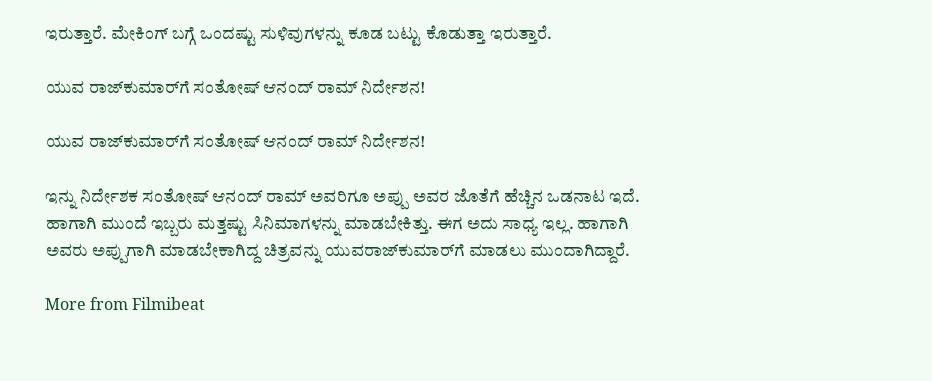ಇರುತ್ತಾರೆ. ಮೇಕಿಂಗ್ ಬಗ್ಗೆ ಒಂದಷ್ಟು ಸುಳಿವುಗಳನ್ನು ಕೂಡ ಬಟ್ಟು ಕೊಡುತ್ತಾ ಇರುತ್ತಾರೆ.

ಯುವ ರಾಜ್‌ಕುಮಾರ್‌ಗೆ ಸಂತೋಷ್ ಆನಂದ್‌ ರಾಮ್ ನಿರ್ದೇಶನ!

ಯುವ ರಾಜ್‌ಕುಮಾರ್‌ಗೆ ಸಂತೋಷ್ ಆನಂದ್‌ ರಾಮ್ ನಿರ್ದೇಶನ!

ಇನ್ನು ನಿರ್ದೇಶಕ ಸಂತೋಷ್‌ ಆನಂದ್‌ ರಾಮ್‌ ಅವರಿಗೂ ಅಪ್ಪು ಅವರ ಜೊತೆಗೆ ಹೆಚ್ಚಿನ ಒಡನಾಟ ಇದೆ. ಹಾಗಾಗಿ ಮುಂದೆ ಇಬ್ಬರು ಮತ್ತಷ್ಟು ಸಿನಿಮಾಗಳನ್ನು ಮಾಡಬೇಕಿತ್ತು. ಈಗ ಅದು ಸಾಧ್ಯ ಇಲ್ಲ. ಹಾಗಾಗಿ ಅವರು ಅಪ್ಪುಗಾಗಿ ಮಾಡಬೇಕಾಗಿದ್ದ ಚಿತ್ರವನ್ನು ಯುವರಾಜ್‌ಕುಮಾರ್‌ಗೆ ಮಾಡಲು ಮುಂದಾಗಿದ್ದಾರೆ.

More from Filmibeat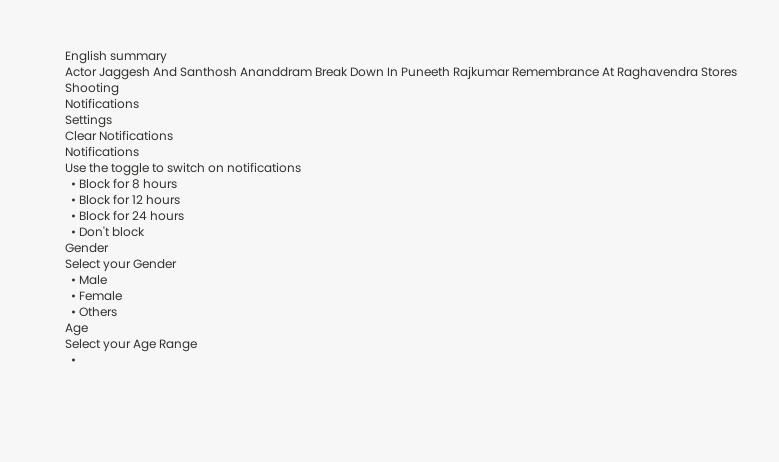English summary
Actor Jaggesh And Santhosh Ananddram Break Down In Puneeth Rajkumar Remembrance At Raghavendra Stores Shooting
Notifications
Settings
Clear Notifications
Notifications
Use the toggle to switch on notifications
  • Block for 8 hours
  • Block for 12 hours
  • Block for 24 hours
  • Don't block
Gender
Select your Gender
  • Male
  • Female
  • Others
Age
Select your Age Range
  •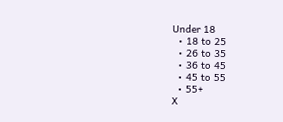Under 18
  • 18 to 25
  • 26 to 35
  • 36 to 45
  • 45 to 55
  • 55+
X